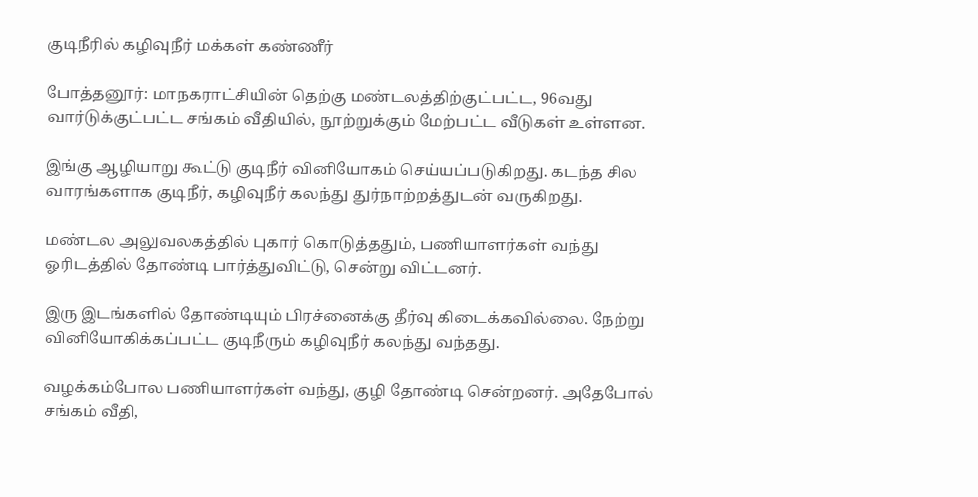குடிநீரில் கழிவுநீர் மக்கள் கண்ணீர்

போத்தனூர்: மாநகராட்சியின் தெற்கு மண்டலத்திற்குட்பட்ட, 96வது வார்டுக்குட்பட்ட சங்கம் வீதியில், நூற்றுக்கும் மேற்பட்ட வீடுகள் உள்ளன.

இங்கு ஆழியாறு கூட்டு குடிநீர் வினியோகம் செய்யப்படுகிறது. கடந்த சில வாரங்களாக குடிநீர், கழிவுநீர் கலந்து துர்நாற்றத்துடன் வருகிறது.

மண்டல அலுவலகத்தில் புகார் கொடுத்ததும், பணியாளர்கள் வந்து ஓரிடத்தில் தோண்டி பார்த்துவிட்டு, சென்று விட்டனர்.

இரு இடங்களில் தோண்டியும் பிரச்னைக்கு தீர்வு கிடைக்கவில்லை. நேற்று வினியோகிக்கப்பட்ட குடிநீரும் கழிவுநீர் கலந்து வந்தது.

வழக்கம்போல பணியாளர்கள் வந்து, குழி தோண்டி சென்றனர். அதேபோல் சங்கம் வீதி,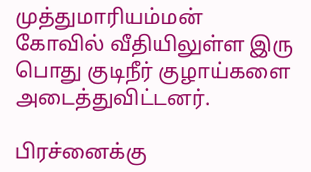முத்துமாரியம்மன் கோவில் வீதியிலுள்ள இரு பொது குடிநீர் குழாய்களை அடைத்துவிட்டனர்.

பிரச்னைக்கு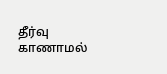தீர்வு காணாமல்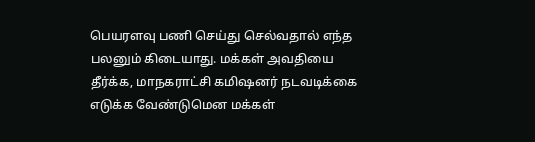பெயரளவு பணி செய்து செல்வதால் எந்த பலனும் கிடையாது. மக்கள் அவதியை தீர்க்க, மாநகராட்சி கமிஷனர் நடவடிக்கை எடுக்க வேண்டுமென மக்கள்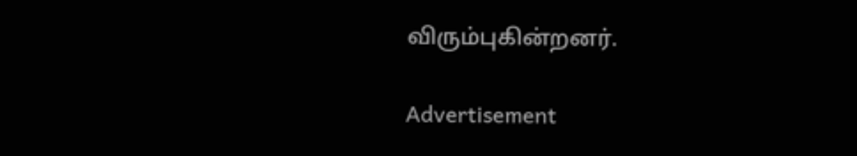விரும்புகின்றனர்.

Advertisement